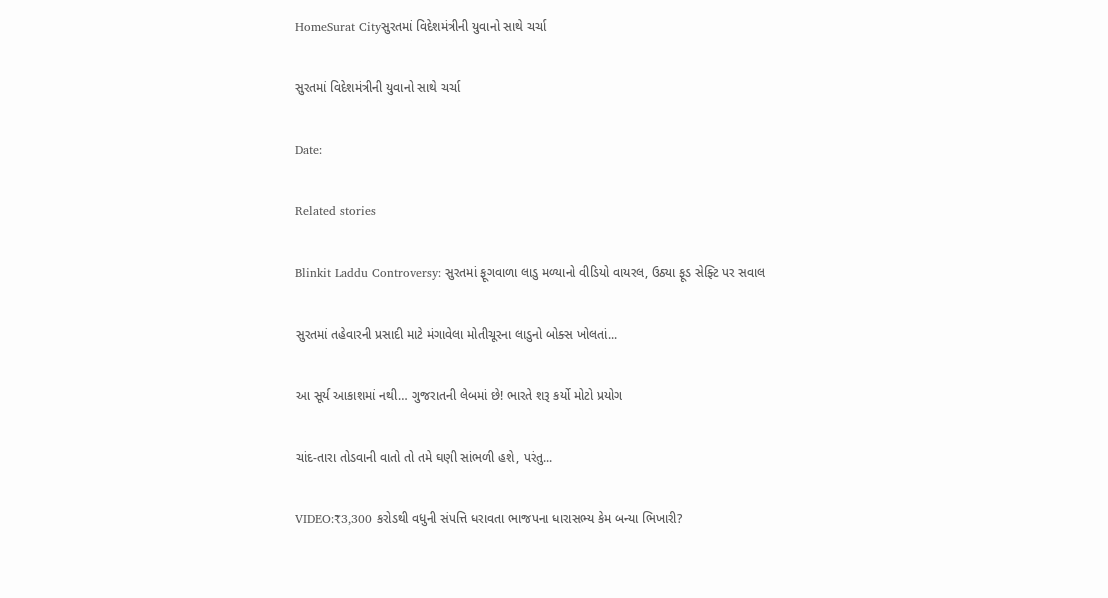HomeSurat Cityસુરતમાં વિદેશમંત્રીની યુવાનો સાથે ચર્ચા

સુરતમાં વિદેશમંત્રીની યુવાનો સાથે ચર્ચા

Date:

Related stories

Blinkit Laddu Controversy: સુરતમાં ફૂગવાળા લાડુ મળ્યાનો વીડિયો વાયરલ, ઉઠ્યા ફૂડ સેફ્ટિ પર સવાલ

સુરતમાં તહેવારની પ્રસાદી માટે મંગાવેલા મોતીચૂરના લાડુનો બોક્સ ખોલતાં...

આ સૂર્ય આકાશમાં નથી… ગુજરાતની લેબમાં છે! ભારતે શરૂ કર્યો મોટો પ્રયોગ

ચાંદ-તારા તોડવાની વાતો તો તમે ઘણી સાંભળી હશે, પરંતુ...

VIDEO:₹3,300 કરોડથી વધુની સંપત્તિ ધરાવતા ભાજપના ધારાસભ્ય કેમ બન્યા ભિખારી?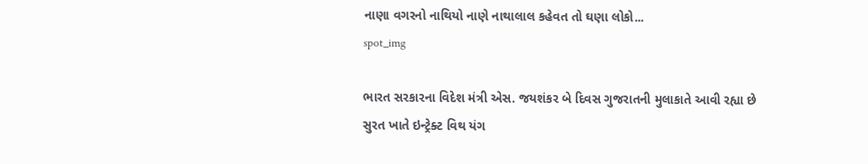નાણા વગરનો નાથિયો નાણે નાથાલાલ કહેવત તો ઘણા લોકો...
spot_img

ભારત સરકારના વિદેશ મંત્રી એસ. જયશંકર બે દિવસ ગુજરાતની મુલાકાતે આવી રહ્યા છે સુરત ખાતે ઇન્ટ્રેક્ટ વિથ યંગ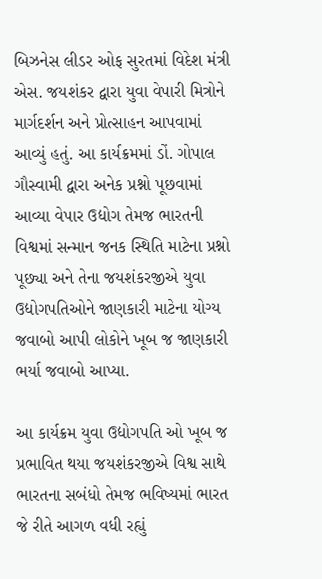બિઝનેસ લીડર ઓફ સુરતમાં વિદેશ મંત્રી એસ. જયશંકર દ્વારા યુવા વેપારી મિત્રોને માર્ગદર્શન અને પ્રોત્સાહન આપવામાં આવ્યું હતું. આ કાર્યક્રમમાં ડોં. ગોપાલ ગૌસ્વામી દ્વારા અનેક પ્રશ્નો પૂછવામાં આવ્યા વેપાર ઉદ્યોગ તેમજ ભારતની વિશ્વમાં સન્માન જનક સ્થિતિ માટેના પ્રશ્નો પૂછ્યા અને તેના જયશંકરજીએ યુવા ઉદ્યોગપતિઓને જાણકારી માટેના યોગ્ય જવાબો આપી લોકોને ખૂબ જ જાણકારી ભર્યા જવાબો આપ્યા.

આ કાર્યક્રમ યુવા ઉદ્યોગપતિ ઓ ખૂબ જ પ્રભાવિત થયા જયશંકરજીએ વિશ્વ સાથે ભારતના સબંધો તેમજ ભવિષ્યમાં ભારત જે રીતે આગળ વધી રહ્યું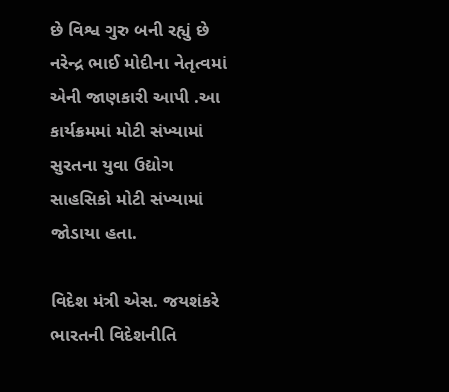છે વિશ્વ ગુરુ બની રહ્યું છે નરેન્દ્ર ભાઈ મોદીના નેતૃત્વમાં એની જાણકારી આપી .આ કાર્યક્રમમાં મોટી સંખ્યામાં સુરતના યુવા ઉદ્યોગ સાહસિકો મોટી સંખ્યામાં જોડાયા હતા.

વિદેશ મંત્રી એસ. જયશંકરે ભારતની વિદેશનીતિ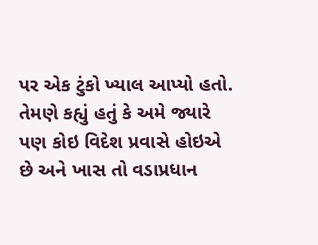પર એક ટુંકો ખ્યાલ આપ્યો હતો. તેમણે કહ્યું હતું કે અમે જ્યારે પણ કોઇ વિદેશ પ્રવાસે હોઇએ છે અને ખાસ તો વડાપ્રધાન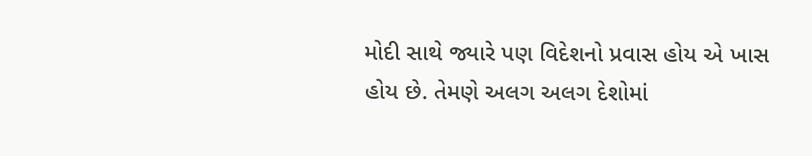મોદી સાથે જ્યારે પણ વિદેશનો પ્રવાસ હોય એ ખાસ હોય છે. તેમણે અલગ અલગ દેશોમાં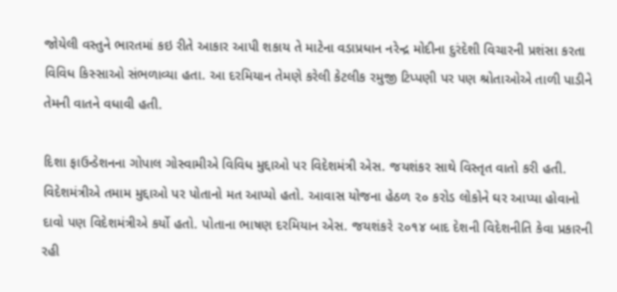જોયેલી વસ્તુને ભારતમાં કઇ રીતે આકાર આપી શકાય તે માટેના વડાપ્રધાન નરેન્દ્ર મોદીના દુરંદેશી વિચારની પ્રશંસા કરતા વિવિધ કિસ્સાઓ સંભળાવ્યા હતા. આ દરમિયાન તેમણે કરેલી કેટલીક રમુજી ટિપ્પણી પર પણ શ્રોતાઓએ તાળી પાડીને તેમની વાતને વધાવી હતી.

દિશા ફાઉન્ડેશનના ગોપાલ ગોસ્વામીએ વિવિધ મુદ્દાઓ પર વિદેશમંત્રી એસ. જયશંકર સાથે વિસ્તૃત વાતો કરી હતી. વિદેશમંત્રીએ તમામ મુદ્દાઓ પર પોતાનો મત આપ્યો હતો. આવાસ યોજના હેઠળ ૨૦ કરોડ લોકોને ઘર આપ્યા હોવાનો દાવો પણ વિદેશમંત્રીએ કર્યો હતો. પોતાના ભાષણ દરમિયાન એસ. જયશંકરે ૨૦૧૪ બાદ દેશની વિદેશનીતિ કેવા પ્રકારની રહી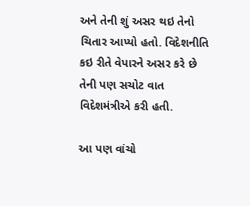અને તેની શું અસર થઇ તેનો ચિતાર આપ્યો હતો. વિદેશનીતિ કઇ રીતે વેપારને અસર કરે છે તેની પણ સચોટ વાત વિદેશમંત્રીએ કરી હતી.

આ પણ વાંચો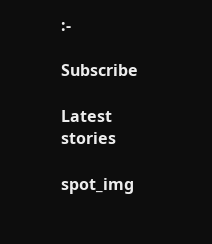:-

Subscribe

Latest stories

spot_img